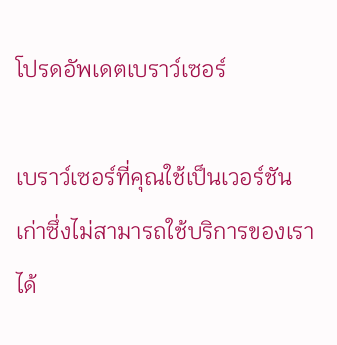โปรดอัพเดตเบราว์เซอร์

เบราว์เซอร์ที่คุณใช้เป็นเวอร์ชันเก่าซึ่งไม่สามารถใช้บริการของเราได้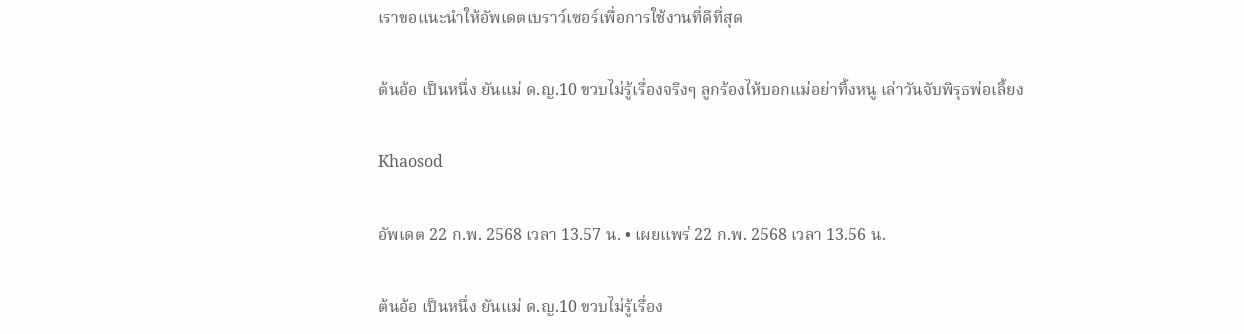เราขอแนะนำให้อัพเดตเบราว์เซอร์เพื่อการใช้งานที่ดีที่สุด

ต้นอ้อ เป็นหนึ่ง ยันแม่ ด.ญ.10 ขวบไม่รู้เรื่องจริงๆ ลูกร้องไห้บอกแม่อย่าทิ้งหนู เล่าวันจับพิรุธพ่อเลี้ยง

Khaosod

อัพเดต 22 ก.พ. 2568 เวลา 13.57 น. • เผยแพร่ 22 ก.พ. 2568 เวลา 13.56 น.

ต้นอ้อ เป็นหนึ่ง ยันแม่ ด.ญ.10 ขวบไม่รู้เรื่อง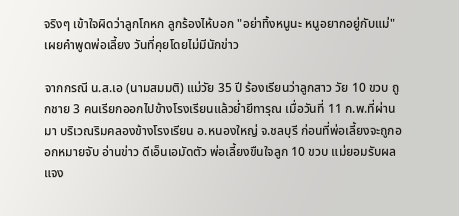จริงๆ เข้าใจผิดว่าลูกโกหก ลูกร้องไห้บอก "อย่าทิ้งหนูนะ หนูอยากอยู่กับแม่" เผยคำพูดพ่อเลี้ยง วันที่คุยโดยไม่มีนักข่าว

จากกรณี น.ส.เอ (นามสมมติ) แม่วัย 35 ปี ร้องเรียนว่าลูกสาว วัย 10 ขวบ ถูกชาย 3 คนเรียกออกไปข้างโรงเรียนแล้วย่ำยีทารุณ เมื่อวันที่ 11 ก.พ.ที่ผ่านมา บริเวณริมคลองข้างโรงเรียน อ.หนองใหญ่ จ.ชลบุรี ก่อนที่พ่อเลี้ยงจะถูกออกหมายจับ อ่านข่าว ดีเอ็นเอมัดตัว พ่อเลี้ยงขืนใจลูก 10 ขวบ แม่ยอมรับผล แจง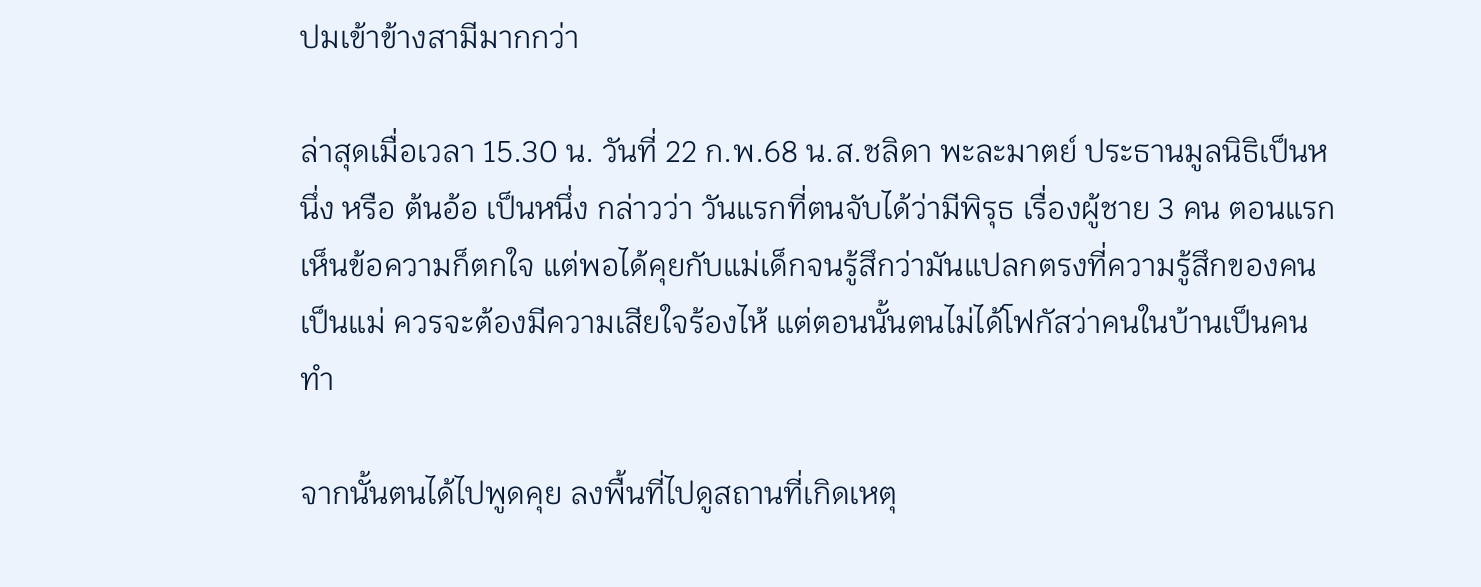ปมเข้าข้างสามีมากกว่า

ล่าสุดเมื่อเวลา 15.30 น. วันที่ 22 ก.พ.68 น.ส.ชลิดา พะละมาตย์ ประธานมูลนิธิเป็นหนึ่ง หรือ ต้นอ้อ เป็นหนึ่ง กล่าวว่า วันแรกที่ตนจับได้ว่ามีพิรุธ เรื่องผู้ชาย 3 คน ตอนแรกเห็นข้อความก็ตกใจ แต่พอได้คุยกับแม่เด็กจนรู้สึกว่ามันแปลกตรงที่ความรู้สึกของคนเป็นแม่ ควรจะต้องมีความเสียใจร้องไห้ แต่ตอนนั้นตนไม่ได้โฟกัสว่าคนในบ้านเป็นคนทำ

จากนั้นตนได้ไปพูดคุย ลงพื้นที่ไปดูสถานที่เกิดเหตุ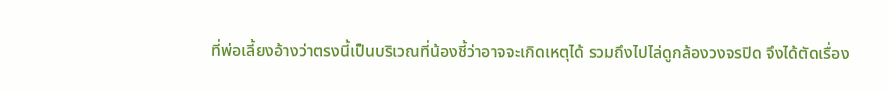ที่พ่อเลี้ยงอ้างว่าตรงนี้เป็นบริเวณที่น้องชี้ว่าอาจจะเกิดเหตุได้ รวมถึงไปไล่ดูกล้องวงจรปิด จึงได้ตัดเรื่อง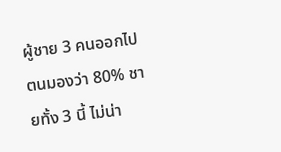ผู้ชาย 3 คนออกไป ตนมองว่า 80% ชายทั้ง 3 นี้ ไม่น่า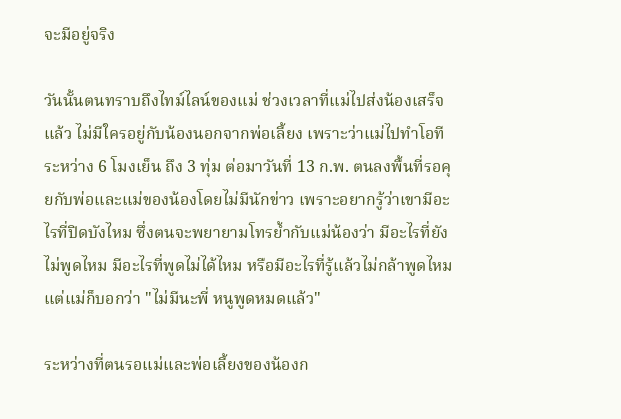จะมีอยู่จริง

วันนั้นตนทราบถึงไทม์ไลน์ของแม่ ช่วงเวลาที่แม่ไปส่งน้องเสร็จแล้ว ไม่มีใครอยู่กับน้องนอกจากพ่อเลี้ยง เพราะว่าแม่ไปทำโอทีระหว่าง 6 โมงเย็น ถึง 3 ทุ่ม ต่อมาวันที่ 13 ก.พ. ตนลงพื้นที่รอคุยกับพ่อและแม่ของน้องโดยไม่มีนักข่าว เพราะอยากรู้ว่าเขามีอะไรที่ปิดบังไหม ซึ่งตนจะพยายามโทรย้ำกับแม่น้องว่า มีอะไรที่ยังไม่พูดไหม มีอะไรที่พูดไม่ได้ไหม หรือมีอะไรที่รู้แล้วไม่กล้าพูดไหม แต่แม่ก็บอกว่า "ไม่มีนะพี่ หนูพูดหมดแล้ว"

ระหว่างที่ตนรอแม่และพ่อเลี้ยงของน้องก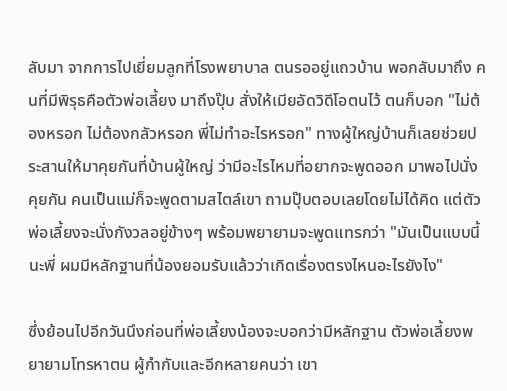ลับมา จากการไปเยี่ยมลูกที่โรงพยาบาล ตนรออยู่แถวบ้าน พอกลับมาถึง คนที่มีพิรุธคือตัวพ่อเลี้ยง มาถึงปุ๊บ สั่งให้เมียอัดวิดีโอตนไว้ ตนก็บอก "ไม่ต้องหรอก ไม่ต้องกลัวหรอก พี่ไม่ทำอะไรหรอก" ทางผู้ใหญ่บ้านก็เลยช่วยประสานให้มาคุยกันที่บ้านผู้ใหญ่ ว่ามีอะไรไหมที่อยากจะพูดออก มาพอไปนั่งคุยกัน คนเป็นแม่ก็จะพูดตามสไตล์เขา ถามปุ๊บตอบเลยโดยไม่ได้คิด แต่ตัวพ่อเลี้ยงจะนั่งกังวลอยู่ข้างๆ พร้อมพยายามจะพูดแทรกว่า "มันเป็นแบบนี้นะพี่ ผมมีหลักฐานที่น้องยอมรับแล้วว่าเกิดเรื่องตรงไหนอะไรยังไง"

ซึ่งย้อนไปอีกวันนึงก่อนที่พ่อเลี้ยงน้องจะบอกว่ามีหลักฐาน ตัวพ่อเลี้ยงพยายามโทรหาตน ผู้กำกับและอีกหลายคนว่า เขา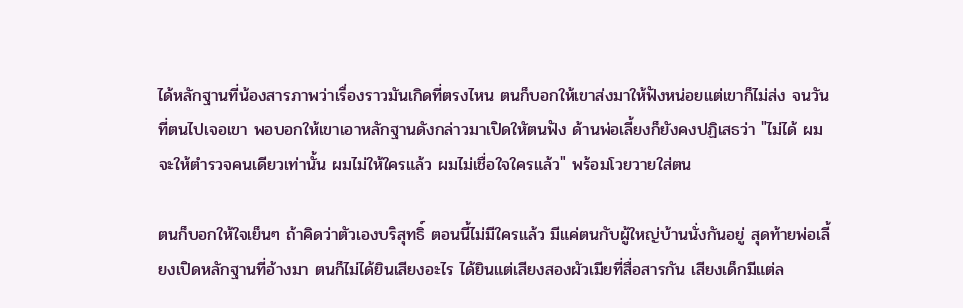ได้หลักฐานที่น้องสารภาพว่าเรื่องราวมันเกิดที่ตรงไหน ตนก็บอกให้เขาส่งมาให้ฟังหน่อยแต่เขาก็ไม่ส่ง จนวันที่ตนไปเจอเขา พอบอกให้เขาเอาหลักฐานดังกล่าวมาเปิดใหัตนฟัง ด้านพ่อเลี้ยงก็ยังคงปฏิเสธว่า "ไม่ได้ ผมจะให้ตำรวจคนเดียวเท่านั้น ผมไม่ให้ใครแล้ว ผมไม่เชื่อใจใครแล้ว" พร้อมโวยวายใส่ตน

ตนก็บอกให้ใจเย็นๆ ถ้าคิดว่าตัวเองบริสุทธิ์ ตอนนี้ไม่มีใครแล้ว มีแค่ตนกับผู้ใหญ่บ้านนั่งกันอยู่ สุดท้ายพ่อเลี้ยงเปิดหลักฐานที่อ้างมา ตนก็ไม่ได้ยินเสียงอะไร ได้ยินแต่เสียงสองผัวเมียที่สื่อสารกัน เสียงเด็กมีแต่ล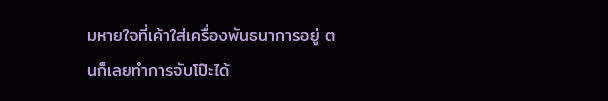มหายใจที่เค้าใส่เครื่องพันธนาการอยู่ ตนก็เลยทำการจับโป๊ะได้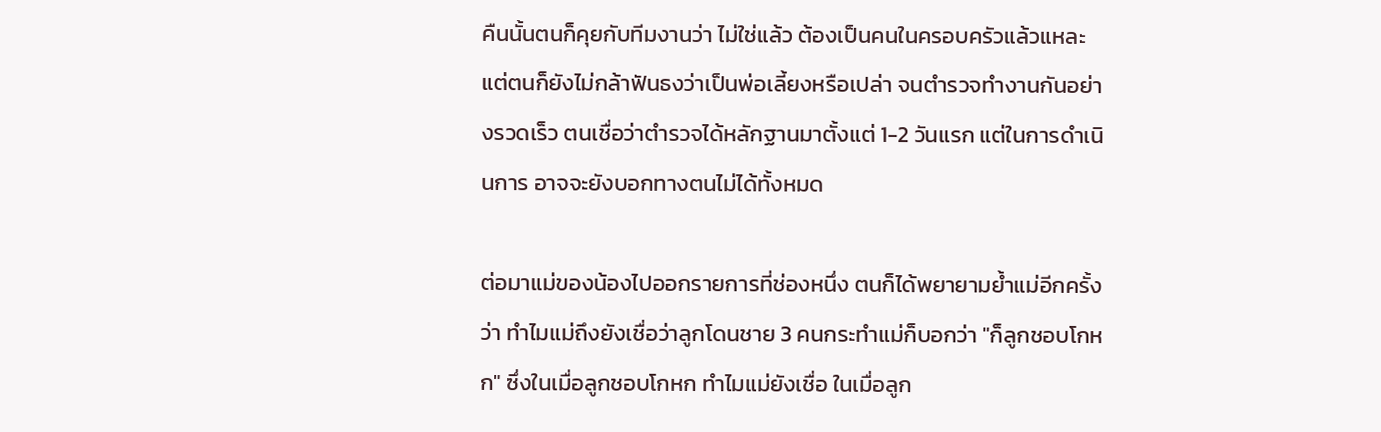คืนนั้นตนก็คุยกับทีมงานว่า ไม่ใช่แล้ว ต้องเป็นคนในครอบครัวแล้วแหละ แต่ตนก็ยังไม่กล้าฟันธงว่าเป็นพ่อเลี้ยงหรือเปล่า จนตำรวจทำงานกันอย่างรวดเร็ว ตนเชื่อว่าตำรวจได้หลักฐานมาตั้งแต่ 1-2 วันแรก แต่ในการดำเนินการ อาจจะยังบอกทางตนไม่ได้ทั้งหมด

ต่อมาแม่ของน้องไปออกรายการที่ช่องหนึ่ง ตนก็ได้พยายามย้ำแม่อีกครั้งว่า ทำไมแม่ถึงยังเชื่อว่าลูกโดนชาย 3 คนกระทำแม่ก็บอกว่า "ก็ลูกชอบโกหก" ซึ่งในเมื่อลูกชอบโกหก ทำไมแม่ยังเชื่อ ในเมื่อลูก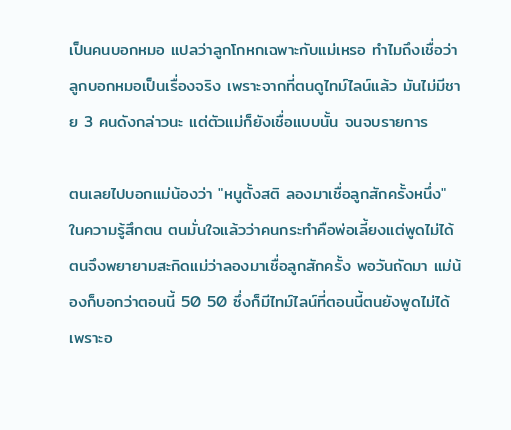เป็นคนบอกหมอ แปลว่าลูกโกหกเฉพาะกับแม่เหรอ ทำไมถึงเชื่อว่าลูกบอกหมอเป็นเรื่องจริง เพราะจากที่ตนดูไทม์ไลน์แล้ว มันไม่มีชาย 3 คนดังกล่าวนะ แต่ตัวแม่ก็ยังเชื่อแบบนั้น จนจบรายการ

ตนเลยไปบอกแม่น้องว่า "หนูตั้งสติ ลองมาเชื่อลูกสักครั้งหนึ่ง" ในความรู้สึกตน ตนมั่นใจแล้วว่าคนกระทำคือพ่อเลี้ยงแต่พูดไม่ได้ ตนจึงพยายามสะกิดแม่ว่าลองมาเชื่อลูกสักครั้ง พอวันถัดมา แม่น้องก็บอกว่าตอนนี้ 50 50 ซึ่งก็มีไทม์ไลน์ที่ตอนนี้ตนยังพูดไม่ได้เพราะอ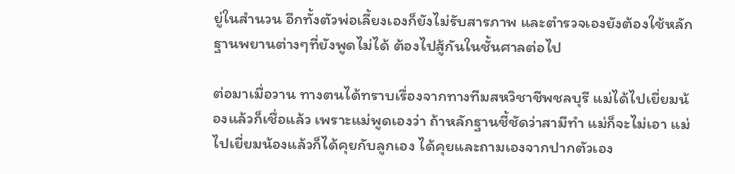ยู่ในสำนวน อีกทั้งตัวพ่อเลี้ยงเองก็ยังไม่รับสารภาพ และตำรวจเองยังต้องใช้หลักฐานพยานต่างๆที่ยังพูดไม่ได้ ต้องไปสู้กันในชั้นศาลต่อไป

ต่อมาเมื่อวาน ทางตนได้ทราบเรื่องจากทางทีมสหวิชาชีพชลบุรี แม่ได้ไปเยี่ยมน้องแล้วก็เชื่อแล้ว เพราะแม่พูดเองว่า ถ้าหลักฐานชี้ชัดว่าสามีทำ แม่ก็จะไม่เอา แม่ไปเยี่ยมน้องแล้วก็ได้คุยกับลูกเอง ได้คุยและถามเองจากปากตัวเอง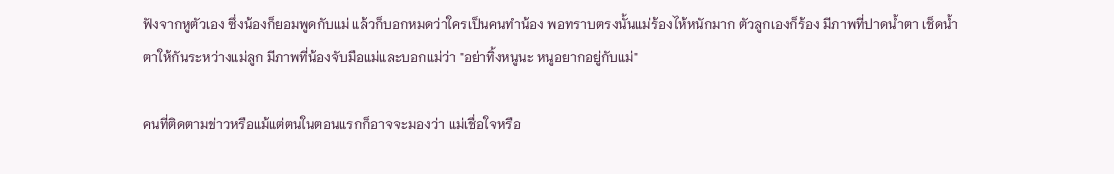ฟังจากหูตัวเอง ซึ่งน้องก็ยอมพูดกับแม่ แล้วก็บอกหมดว่าใครเป็นคนทำน้อง พอทราบตรงนั้นแม่ร้องไห้หนักมาก ตัวลูกเองก็ร้อง มีภาพที่ปาดน้ำตา เช็ดน้ำตาให้กันระหว่างแม่ลูก มีภาพที่น้องจับมือแม่และบอกแม่ว่า "อย่าทิ้งหนูนะ หนูอยากอยู่กับแม่"

คนที่ติดตามข่าวหรือแม้แต่ตนในตอนแรกก็อาจจะมองว่า แม่เชื่อใจหรือ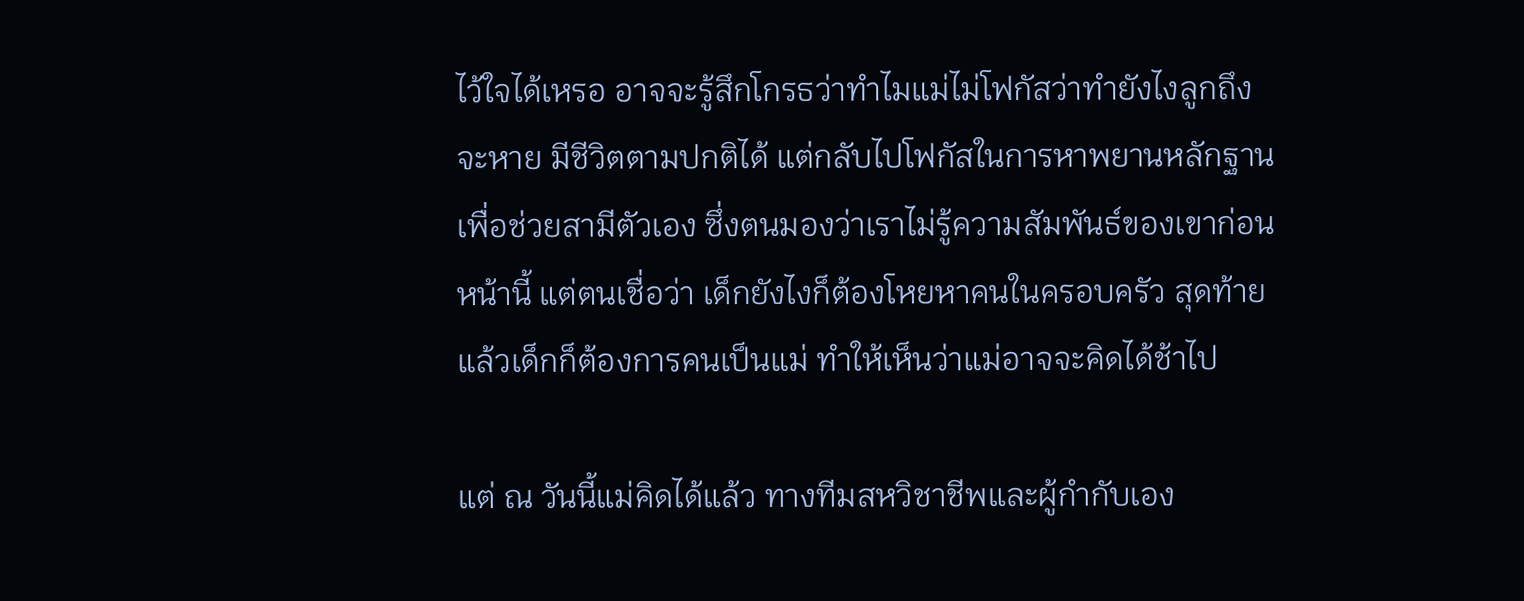ไว้ใจได้เหรอ อาจจะรู้สึกโกรธว่าทำไมแม่ไม่โฟกัสว่าทำยังไงลูกถึงจะหาย มีชีวิตตามปกติได้ แต่กลับไปโฟกัสในการหาพยานหลักฐานเพื่อช่วยสามีตัวเอง ซึ่งตนมองว่าเราไม่รู้ความสัมพันธ์ของเขาก่อนหน้านี้ แต่ตนเชื่อว่า เด็กยังไงก็ต้องโหยหาคนในครอบครัว สุดท้ายแล้วเด็กก็ต้องการคนเป็นแม่ ทำให้เห็นว่าแม่อาจจะคิดได้ช้าไป

แต่ ณ วันนี้แม่คิดได้แล้ว ทางทีมสหวิชาชีพและผู้กำกับเอง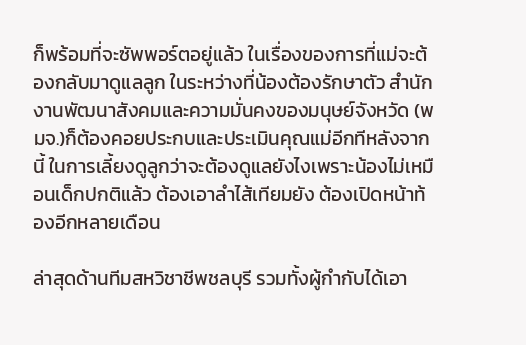ก็พร้อมที่จะซัพพอร์ตอยู่แล้ว ในเรื่องของการที่แม่จะต้องกลับมาดูแลลูก ในระหว่างที่น้องต้องรักษาตัว สำนักงานพัฒนาสังคมและความมั่นคงของมนุษย์จังหวัด (พมจ.)ก็ต้องคอยประกบและประเมินคุณแม่อีกทีหลังจากนี้ ในการเลี้ยงดูลูกว่าจะต้องดูแลยังไงเพราะน้องไม่เหมือนเด็กปกติแล้ว ต้องเอาลำไส้เทียมยัง ต้องเปิดหน้าท้องอีกหลายเดือน

ล่าสุดด้านทีมสหวิชาชีพชลบุรี รวมทั้งผู้กำกับได้เอา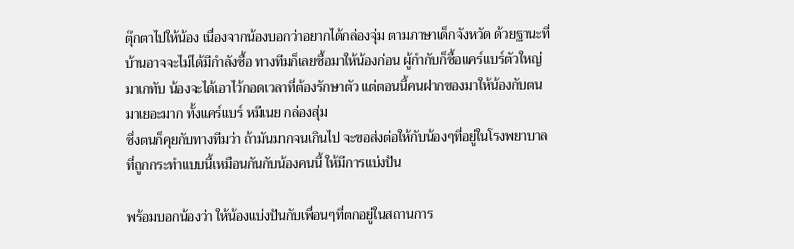ตุ๊กตาไปให้น้อง เนื่องจากน้องบอกว่าอยากได้กล่องจุ่ม ตามภาษาเด็กจังหวัด ด้วยฐานะที่บ้านอาจจะไม่ได้มีกำลังซื้อ ทางทีมก็เลยซื้อมาให้น้องก่อน ผู้กำกับก็ซื้อแคร์แบร์ตัวใหญ่มาเกทับ น้องจะได้เอาไว้กอดเวลาที่ต้องรักษาตัว แต่ตอนนี้คนฝากของมาให้น้องกับตนมาเยอะมาก ทั้งแคร์แบร์ หมีเนย กล่องสุ่ม
ซึ่งตนก็คุยกับทางทีมว่า ถ้ามันมากจนเกินไป จะขอส่งต่อให้กับน้องๆที่อยู่ในโรงพยาบาลที่ถูกกระทำแบบนี้เหมือนกันกับน้องคนนี้ ให้มีการแบ่งปัน

พร้อมบอกน้องว่า ให้น้องแบ่งปันกับเพื่อนๆที่ตกอยู่ในสถานการ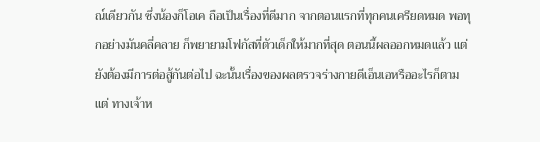ณ์เดียวกัน ซึ่งน้องก็โอเค ถือเป็นเรื่องที่ดีมาก จากตอนแรกที่ทุกคนเครียดหมด พอทุกอย่างมันคลี่คลาย ก็พยายามโฟกัสที่ตัวเด็กให้มากที่สุด ตอนนี้ผลออกหมดแล้ว แต่ยังต้องมีการต่อสู้กันต่อไป ฉะนั้นเรื่องของผลตรวจร่างกายดีเอ็นเอหรืออะไรก็ตามแต่ ทางเจ้าห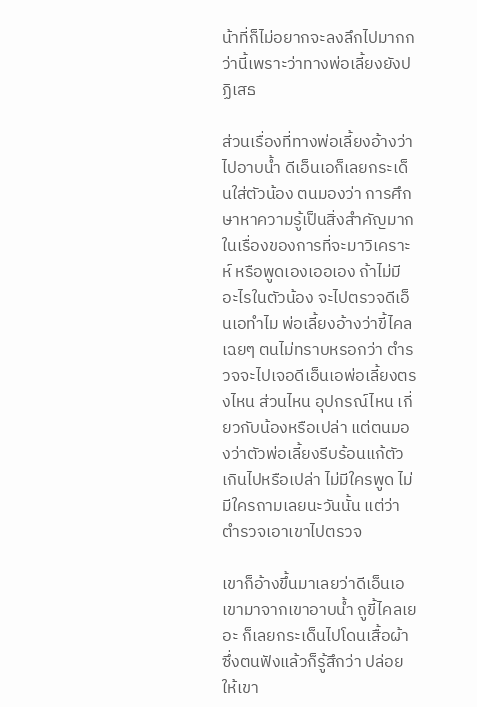น้าที่ก็ไม่อยากจะลงลึกไปมากกว่านี้เพราะว่าทางพ่อเลี้ยงยังปฏิเสธ

ส่วนเรื่องที่ทางพ่อเลี้ยงอ้างว่า ไปอาบน้ำ ดีเอ็นเอก็เลยกระเด็นใส่ตัวน้อง ตนมองว่า การศึกษาหาความรู้เป็นสิ่งสำคัญมาก ในเรื่องของการที่จะมาวิเคราะห์ หรือพูดเองเออเอง ถ้าไม่มีอะไรในตัวน้อง จะไปตรวจดีเอ็นเอทำไม พ่อเลี้ยงอ้างว่าขี้ไคลเฉยๆ ตนไม่ทราบหรอกว่า ตำรวจจะไปเจอดีเอ็นเอพ่อเลี้ยงตรงไหน ส่วนไหน อุปกรณ์ไหน เกี่ยวกับน้องหรือเปล่า แต่ตนมองว่าตัวพ่อเลี้ยงรีบร้อนแก้ตัวเกินไปหรือเปล่า ไม่มีใครพูด ไม่มีใครถามเลยนะวันนั้น แต่ว่าตำรวจเอาเขาไปตรวจ

เขาก็อ้างขึ้นมาเลยว่าดีเอ็นเอเขามาจากเขาอาบน้ำ ถูขี้ไคลเยอะ ก็เลยกระเด็นไปโดนเสื้อผ้า ซึ่งตนฟังแล้วก็รู้สึกว่า ปล่อยให้เขา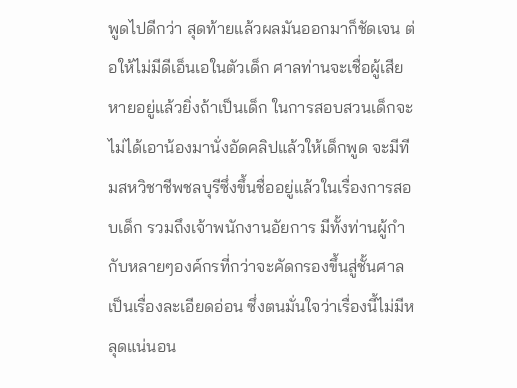พูดไปดีกว่า สุดท้ายแล้วผลมันออกมาก็ชัดเจน ต่อให้ไม่มีดีเอ็นเอในตัวเด็ก ศาลท่านจะเชื่อผู้เสียหายอยู่แล้วยิ่งถ้าเป็นเด็ก ในการสอบสวนเด็กจะไม่ได้เอาน้องมานั่งอัดคลิปแล้วให้เด็กพูด จะมีทีมสหวิชาชีพชลบุรีซึ่งขึ้นชื่ออยู่แล้วในเรื่องการสอบเด็ก รวมถึงเจ้าพนักงานอัยการ มีทั้งท่านผู้กำกับหลายๆองค์กรที่กว่าจะคัดกรองขึ้นสู่ชั้นศาล เป็นเรื่องละเอียดอ่อน ซึ่งตนมั่นใจว่าเรื่องนี้ไม่มีหลุดแน่นอน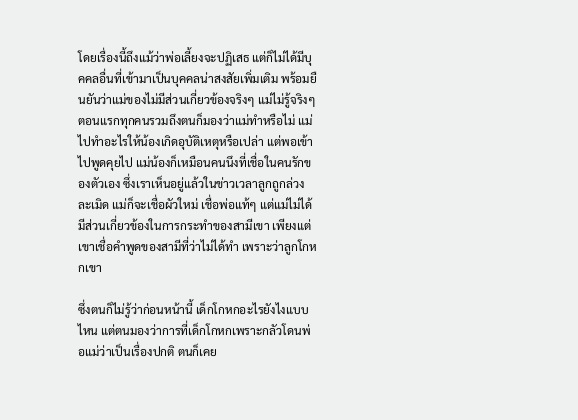โดยเรื่องนี้ถึงแม้ว่าพ่อเลี้ยงจะปฏิเสธ แต่ก็ไม่ได้มีบุคคลอื่นที่เข้ามาเป็นบุคคลน่าสงสัยเพิ่มเติม พร้อมยืนยันว่าแม่ของไม่มีส่วนเกี่ยวข้องจริงๆ แม่ไม่รู้จริงๆ ตอนแรกทุกคนรวมถึงตนก็มองว่าแม่ทำหรือไม่ แม่ไปทำอะไรให้น้องเกิดอุบัติเหตุหรือเปล่า แต่พอเข้าไปพูดคุยไป แม่น้องก็เหมือนคนนึงที่เชื่อในคนรักของตัวเอง ซึ่งเราเห็นอยู่แล้วในข่าวเวลาลูกถูกล่วงละเมิด แม่ก็จะเชื่อผัวใหม่ เชื่อพ่อแท้ๆ แต่แม่ไม่ได้มีส่วนเกี่ยวข้องในการกระทำของสามีเขา เพียงแต่เขาเชื่อคำพูดของสามีที่ว่าไม่ได้ทำ เพราะว่าลูกโกหกเขา

ซึ่งตนก็ไม่รู้ว่าก่อนหน้านี้ เด็กโกหกอะไรยังไงแบบไหน แต่ตนมองว่าการที่เด็กโกหกเพราะกลัวโดนพ่อแม่ว่าเป็นเรื่องปกติ ตนก็เคย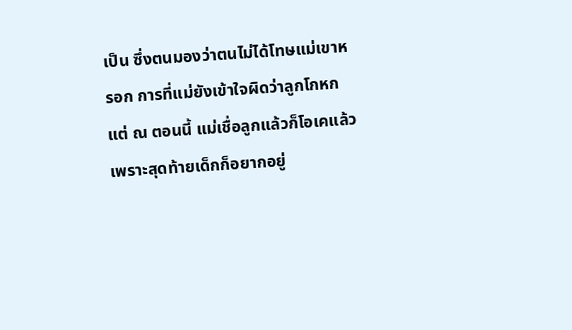เป็น ซึ่งตนมองว่าตนไม่ได้โทษแม่เขาหรอก การที่แม่ยังเข้าใจผิดว่าลูกโกหก แต่ ณ ตอนนี้ แม่เชื่อลูกแล้วก็โอเคแล้ว เพราะสุดท้ายเด็กก็อยากอยู่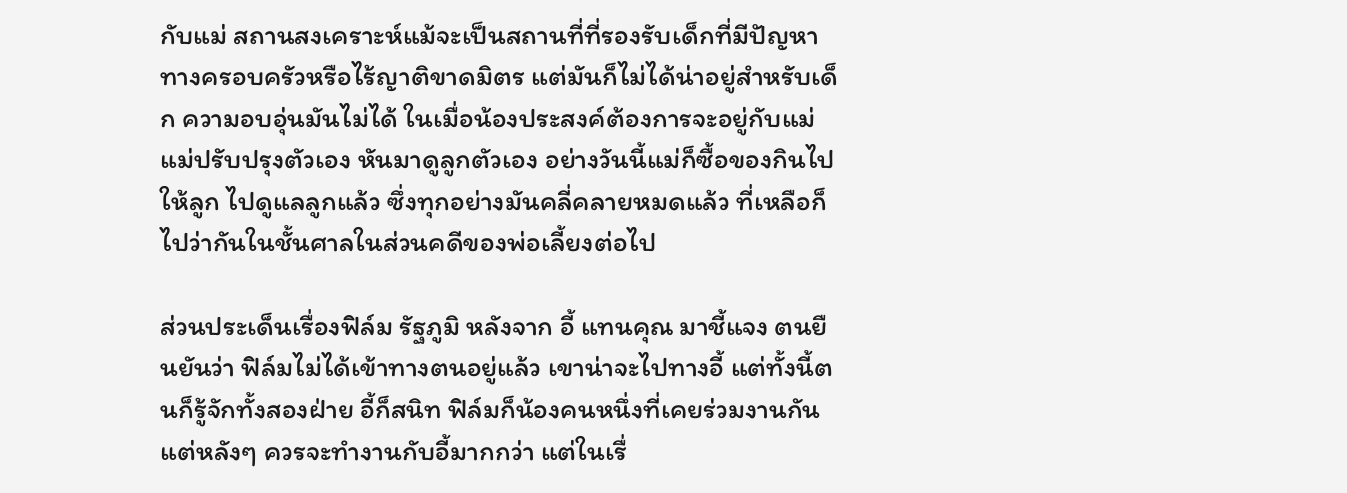กับแม่ สถานสงเคราะห์แม้จะเป็นสถานที่ที่รองรับเด็กที่มีปัญหาทางครอบครัวหรือไร้ญาติขาดมิตร แต่มันก็ไม่ได้น่าอยู่สำหรับเด็ก ความอบอุ่นมันไม่ได้ ในเมื่อน้องประสงค์ต้องการจะอยู่กับแม่ แม่ปรับปรุงตัวเอง หันมาดูลูกตัวเอง อย่างวันนี้แม่ก็ซื้อของกินไปให้ลูก ไปดูแลลูกแล้ว ซึ่งทุกอย่างมันคลี่คลายหมดแล้ว ที่เหลือก็ไปว่ากันในชั้นศาลในส่วนคดีของพ่อเลี้ยงต่อไป

ส่วนประเด็นเรื่องฟิล์ม รัฐภูมิ หลังจาก อี้ แทนคุณ มาชี้แจง ตนยืนยันว่า ฟิล์มไม่ได้เข้าทางตนอยู่แล้ว เขาน่าจะไปทางอี้ แต่ทั้งนี้ตนก็รู้จักทั้งสองฝ่าย อี้ก็สนิท ฟิล์มก็น้องคนหนึ่งที่เคยร่วมงานกัน แต่หลังๆ ควรจะทำงานกับอี้มากกว่า แต่ในเรื่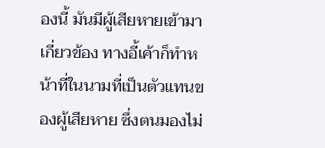องนี้ มันมีผู้เสียหายเข้ามาเกี่ยวข้อง ทางอี้เค้าก็ทำหน้าที่ในนามที่เป็นตัวแทนของผู้เสียหาย ซึ่งตนมองไม่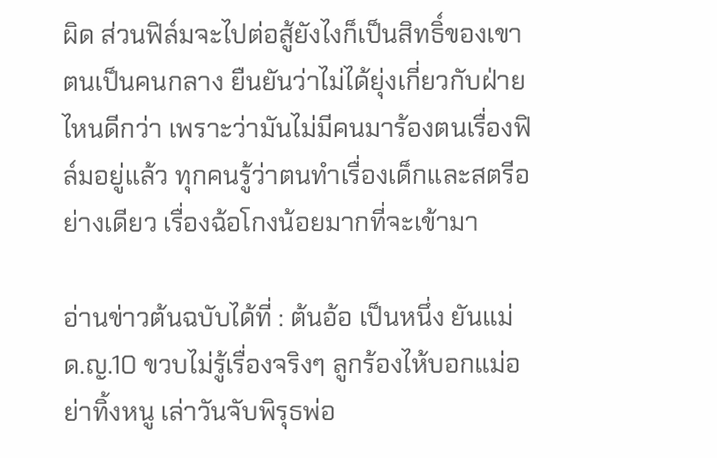ผิด ส่วนฟิล์มจะไปต่อสู้ยังไงก็เป็นสิทธิ์ของเขา ตนเป็นคนกลาง ยืนยันว่าไม่ได้ยุ่งเกี่ยวกับฝ่ายไหนดีกว่า เพราะว่ามันไม่มีคนมาร้องตนเรื่องฟิล์มอยู่แล้ว ทุกคนรู้ว่าตนทำเรื่องเด็กและสตรีอย่างเดียว เรื่องฉ้อโกงน้อยมากที่จะเข้ามา

อ่านข่าวต้นฉบับได้ที่ : ต้นอ้อ เป็นหนึ่ง ยันแม่ ด.ญ.10 ขวบไม่รู้เรื่องจริงๆ ลูกร้องไห้บอกแม่อย่าทิ้งหนู เล่าวันจับพิรุธพ่อ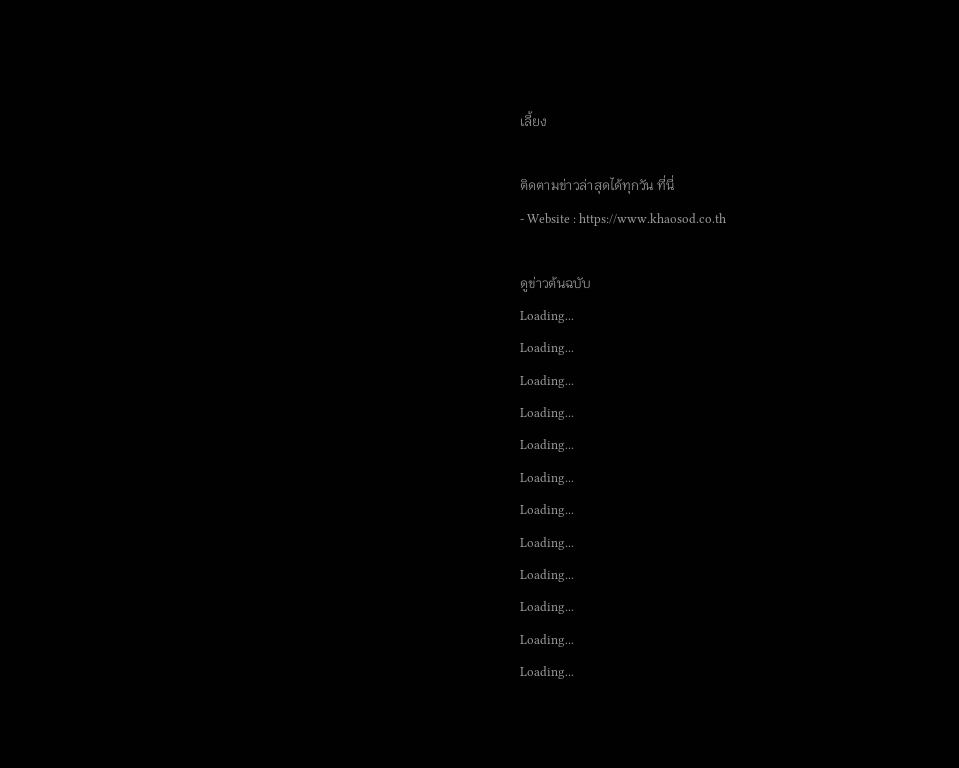เลี้ยง

ติดตามข่าวล่าสุดได้ทุกวัน ที่นี่
- Website : https://www.khaosod.co.th

ดูข่าวต้นฉบับ
Loading...
Loading...
Loading...
Loading...
Loading...
Loading...
Loading...
Loading...
Loading...
Loading...
Loading...
Loading...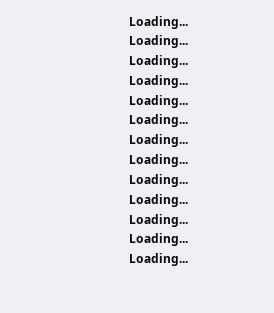Loading...
Loading...
Loading...
Loading...
Loading...
Loading...
Loading...
Loading...
Loading...
Loading...
Loading...
Loading...
Loading...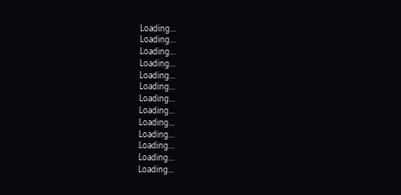Loading...
Loading...
Loading...
Loading...
Loading...
Loading...
Loading...
Loading...
Loading...
Loading...
Loading...
Loading...
Loading...